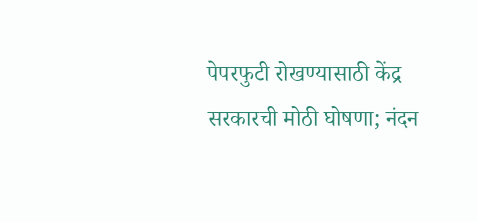पेपरफुटी रोखण्यासाठी केंद्र सरकारची मोठी घोषणा; नंदन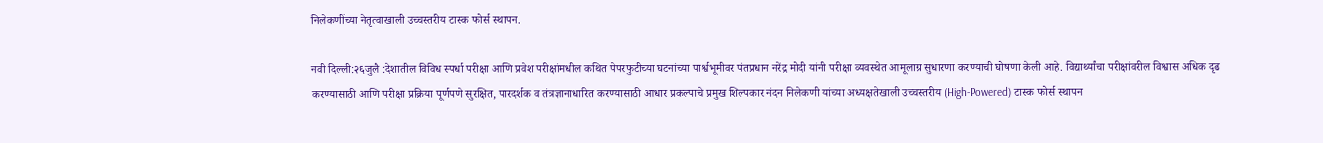निलेकणींच्या नेतृत्वाखाली उच्चस्तरीय टास्क फोर्स स्थापन.

नवी दिल्ली:२६जुलै :देशातील विविध स्पर्धा परीक्षा आणि प्रवेश परीक्षांमधील कथित पेपरफुटीच्या घटनांच्या पार्श्वभूमीवर पंतप्रधान नरेंद्र मोदी यांनी परीक्षा व्यवस्थेत आमूलाग्र सुधारणा करण्याची घोषणा केली आहे. विद्यार्थ्यांचा परीक्षांवरील विश्वास अधिक दृढ करण्यासाठी आणि परीक्षा प्रक्रिया पूर्णपणे सुरक्षित, पारदर्शक व तंत्रज्ञानाधारित करण्यासाठी आधार प्रकल्पाचे प्रमुख शिल्पकार नंदन निलेकणी यांच्या अध्यक्षतेखाली उच्चस्तरीय (High-Powered) टास्क फोर्स स्थापन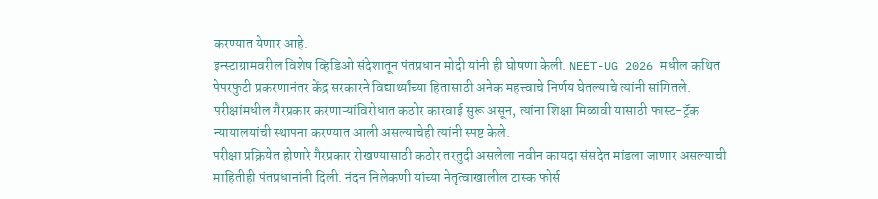करण्यात येणार आहे.
इन्स्टाग्रामवरील विशेष व्हिडिओ संदेशातून पंतप्रधान मोदी यांनी ही घोषणा केली. NEET-UG 2026 मधील कथित पेपरफुटी प्रकरणानंतर केंद्र सरकारने विद्यार्थ्यांच्या हितासाठी अनेक महत्त्वाचे निर्णय घेतल्याचे त्यांनी सांगितले. परीक्षांमधील गैरप्रकार करणाऱ्यांविरोधात कठोर कारवाई सुरू असून, त्यांना शिक्षा मिळावी यासाठी फास्ट-ट्रॅक न्यायालयांची स्थापना करण्यात आली असल्याचेही त्यांनी स्पष्ट केले.
परीक्षा प्रक्रियेत होणारे गैरप्रकार रोखण्यासाठी कठोर तरतुदी असलेला नवीन कायदा संसदेत मांडला जाणार असल्याची माहितीही पंतप्रधानांनी दिली. नंदन निलेकणी यांच्या नेतृत्वाखालील टास्क फोर्स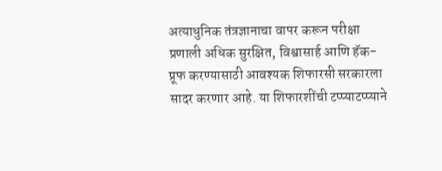अत्याधुनिक तंत्रज्ञानाचा वापर करून परीक्षा प्रणाली अधिक सुरक्षित, विश्वासार्ह आणि हॅक-प्रूफ करण्यासाठी आवश्यक शिफारसी सरकारला सादर करणार आहे. या शिफारशींची टप्प्याटप्प्याने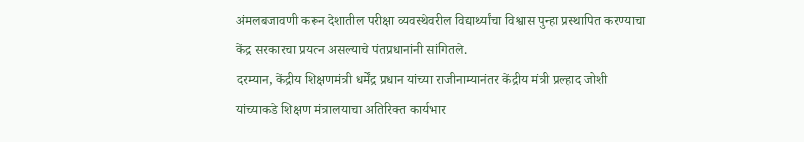अंमलबजावणी करून देशातील परीक्षा व्यवस्थेवरील विद्यार्थ्यांचा विश्वास पुन्हा प्रस्थापित करण्याचा केंद्र सरकारचा प्रयत्न असल्याचे पंतप्रधानांनी सांगितले.
दरम्यान, केंद्रीय शिक्षणमंत्री धर्मेंद्र प्रधान यांच्या राजीनाम्यानंतर केंद्रीय मंत्री प्रल्हाद जोशी यांच्याकडे शिक्षण मंत्रालयाचा अतिरिक्त कार्यभार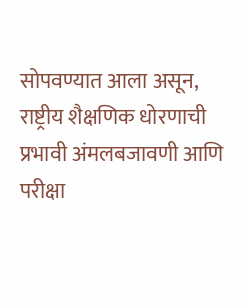सोपवण्यात आला असून, राष्ट्रीय शैक्षणिक धोरणाची प्रभावी अंमलबजावणी आणि परीक्षा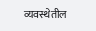व्यवस्थेतील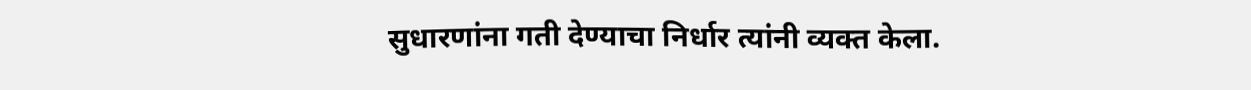सुधारणांना गती देण्याचा निर्धार त्यांनी व्यक्त केला.